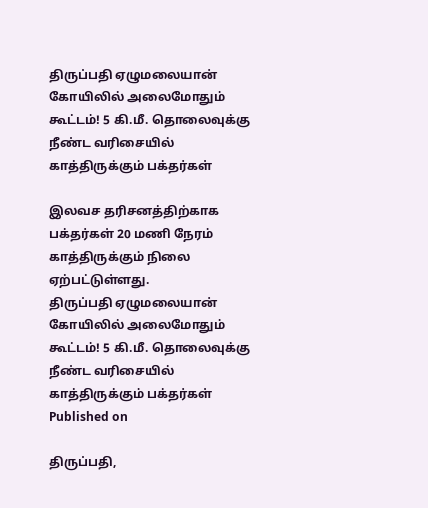திருப்பதி ஏழுமலையான் கோயிலில் அலைமோதும் கூட்டம்! 5 கி.மீ. தொலைவுக்கு நீண்ட வரிசையில் காத்திருக்கும் பக்தர்கள்

இலவச தரிசனத்திற்காக பக்தர்கள் 20 மணி நேரம் காத்திருக்கும் நிலை ஏற்பட்டுள்ளது.
திருப்பதி ஏழுமலையான் கோயிலில் அலைமோதும் கூட்டம்! 5 கி.மீ. தொலைவுக்கு நீண்ட வரிசையில் காத்திருக்கும் பக்தர்கள்
Published on

திருப்பதி,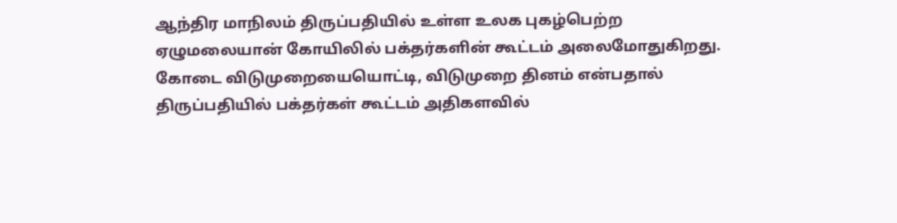ஆந்திர மாநிலம் திருப்பதியில் உள்ள உலக புகழ்பெற்ற ஏழுமலையான் கோயிலில் பக்தர்களின் கூட்டம் அலைமோதுகிறது. கோடை விடுமுறையையொட்டி, விடுமுறை தினம் என்பதால் திருப்பதியில் பக்தர்கள் கூட்டம் அதிகளவில்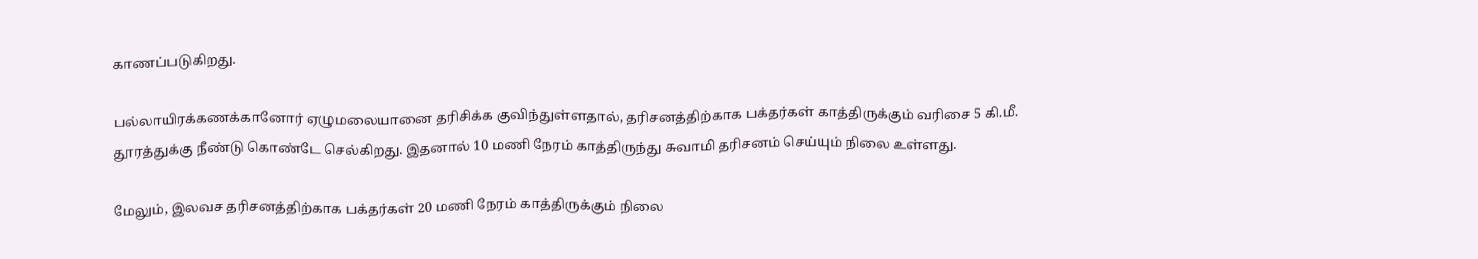காணப்படுகிறது.

பல்லாயிரக்கணக்கானோர் ஏழுமலையானை தரிசிக்க குவிந்துள்ளதால், தரிசனத்திற்காக பக்தர்கள் காத்திருக்கும் வரிசை 5 கி.மீ. தூரத்துக்கு நீண்டு கொண்டே செல்கிறது. இதனால் 10 மணி நேரம் காத்திருந்து சுவாமி தரிசனம் செய்யும் நிலை உள்ளது.

மேலும், இலவச தரிசனத்திற்காக பக்தர்கள் 20 மணி நேரம் காத்திருக்கும் நிலை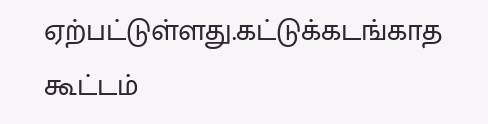ஏற்பட்டுள்ளது.கட்டுக்கடங்காத கூட்டம்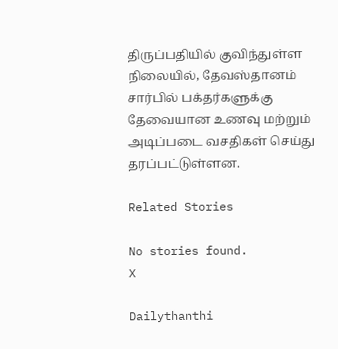திருப்பதியில் குவிந்துள்ள நிலையில், தேவஸ்தானம் சார்பில் பக்தர்களுக்கு தேவையான உணவு மற்றும் அடிப்படை வசதிகள் செய்து தரப்பட்டுள்ளன.

Related Stories

No stories found.
X

Dailythanthi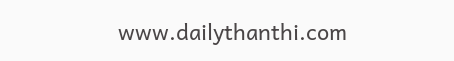www.dailythanthi.com